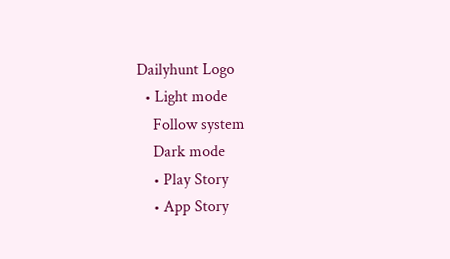Dailyhunt Logo
  • Light mode
    Follow system
    Dark mode
    • Play Story
    • App Story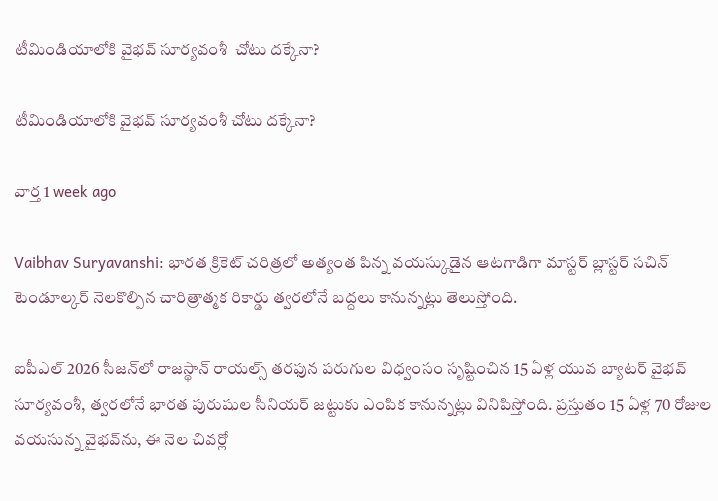టీమిండియాలోకి వైభవ్ సూర్యవంశీ  చోటు దక్కేనా?

టీమిండియాలోకి వైభవ్ సూర్యవంశీ చోటు దక్కేనా?

వార్త 1 week ago

Vaibhav Suryavanshi: భారత క్రికెట్ చరిత్రలో అత్యంత పిన్న వయస్కుడైన ఆటగాడిగా మాస్టర్ బ్లాస్టర్ సచిన్ టెండూల్కర్ నెలకొల్పిన చారిత్రాత్మక రికార్డు త్వరలోనే బద్దలు కానున్నట్లు తెలుస్తోంది.

ఐపీఎల్ 2026 సీజన్‌లో రాజస్థాన్ రాయల్స్ తరఫున పరుగుల విధ్వంసం సృష్టించిన 15 ఏళ్ల యువ బ్యాటర్ వైభవ్ సూర్యవంశీ, త్వరలోనే భారత పురుషుల సీనియర్ జట్టుకు ఎంపిక కానున్నట్లు వినిపిస్తోంది. ప్రస్తుతం 15 ఏళ్ల 70 రోజుల వయసున్న వైభవ్‌ను, ఈ నెల చివర్లో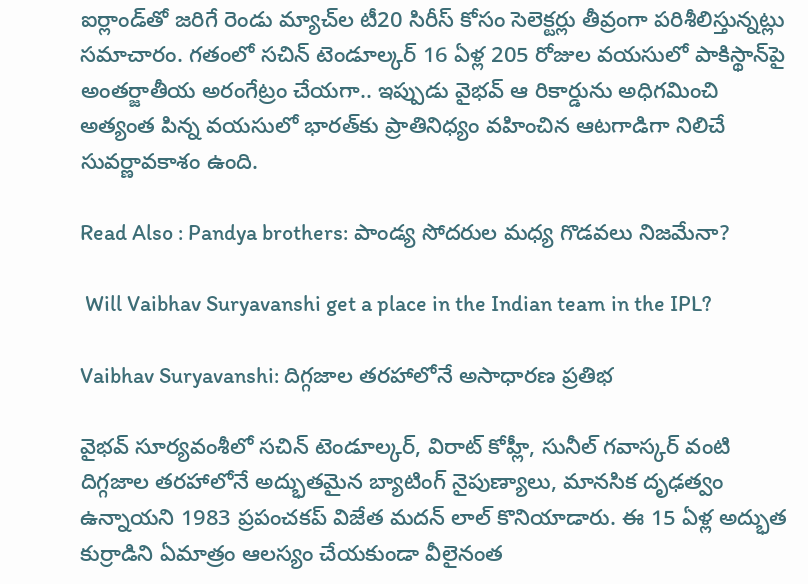ఐర్లాండ్‌తో జరిగే రెండు మ్యాచ్‌ల టీ20 సిరీస్ కోసం సెలెక్టర్లు తీవ్రంగా పరిశీలిస్తున్నట్లు సమాచారం. గతంలో సచిన్ టెండూల్కర్ 16 ఏళ్ల 205 రోజుల వయసులో పాకిస్థాన్‌పై అంతర్జాతీయ అరంగేట్రం చేయగా.. ఇప్పుడు వైభవ్ ఆ రికార్డును అధిగమించి అత్యంత పిన్న వయసులో భారత్‌కు ప్రాతినిధ్యం వహించిన ఆటగాడిగా నిలిచే సువర్ణావకాశం ఉంది.

Read Also : Pandya brothers: పాండ్య సోదరుల మధ్య గొడవలు నిజమేనా?

 Will Vaibhav Suryavanshi get a place in the Indian team in the IPL?

Vaibhav Suryavanshi: దిగ్గజాల తరహాలోనే అసాధారణ ప్రతిభ

వైభవ్ సూర్యవంశీలో సచిన్ టెండూల్కర్, విరాట్ కోహ్లీ, సునీల్ గవాస్కర్ వంటి దిగ్గజాల తరహాలోనే అద్భుతమైన బ్యాటింగ్ నైపుణ్యాలు, మానసిక దృఢత్వం ఉన్నాయని 1983 ప్రపంచకప్ విజేత మదన్ లాల్ కొనియాడారు. ఈ 15 ఏళ్ల అద్భుత కుర్రాడిని ఏమాత్రం ఆలస్యం చేయకుండా వీలైనంత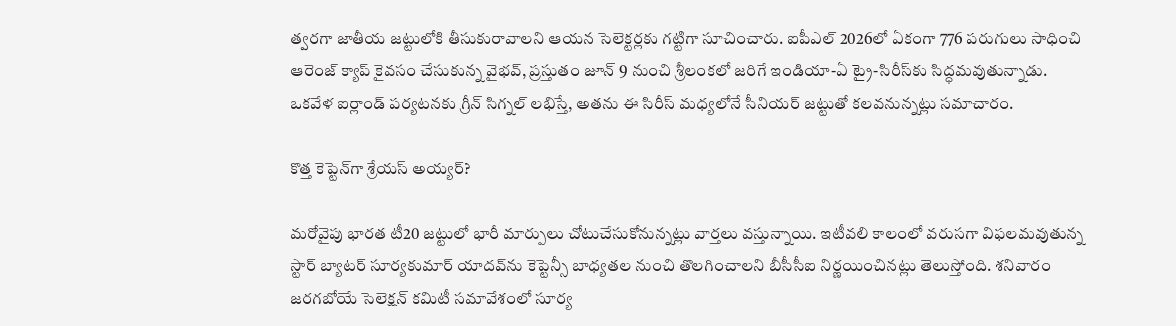త్వరగా జాతీయ జట్టులోకి తీసుకురావాలని ఆయన సెలెక్టర్లకు గట్టిగా సూచించారు. ఐపీఎల్ 2026లో ఏకంగా 776 పరుగులు సాధించి ఆరెంజ్ క్యాప్ కైవసం చేసుకున్న వైభవ్, ప్రస్తుతం జూన్ 9 నుంచి శ్రీలంకలో జరిగే ఇండియా-ఏ ట్రై-సిరీస్‌కు సిద్ధమవుతున్నాడు. ఒకవేళ ఐర్లాండ్ పర్యటనకు గ్రీన్ సిగ్నల్ లభిస్తే, అతను ఈ సిరీస్ మధ్యలోనే సీనియర్ జట్టుతో కలవనున్నట్లు సమాచారం.

కొత్త కెప్టెన్‌గా శ్రేయస్ అయ్యర్?

మరోవైపు భారత టీ20 జట్టులో భారీ మార్పులు చోటుచేసుకోనున్నట్లు వార్తలు వస్తున్నాయి. ఇటీవలి కాలంలో వరుసగా విఫలమవుతున్న స్టార్ బ్యాటర్ సూర్యకుమార్ యాదవ్‌ను కెప్టెన్సీ బాధ్యతల నుంచి తొలగించాలని బీసీసీఐ నిర్ణయించినట్లు తెలుస్తోంది. శనివారం జరగబోయే సెలెక్షన్ కమిటీ సమావేశంలో సూర్య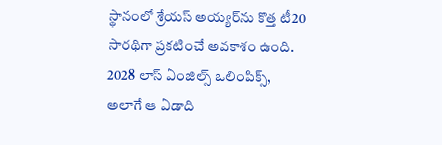స్థానంలో శ్రేయస్ అయ్యర్‌ను కొత్త టీ20 సారథిగా ప్రకటించే అవకాశం ఉంది. 2028 లాస్ ఏంజిల్స్ ఒలింపిక్స్, అలాగే ఆ ఏడాది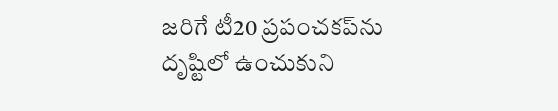జరిగే టీ20 ప్రపంచకప్‌ను దృష్టిలో ఉంచుకుని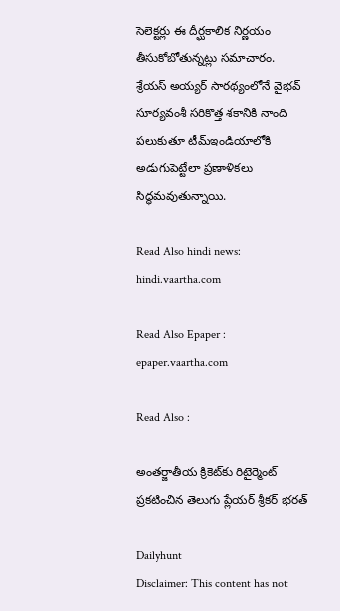సెలెక్టర్లు ఈ దీర్ఘకాలిక నిర్ణయం తీసుకోబోతున్నట్లు సమాచారం. శ్రేయస్ అయ్యర్ సారథ్యంలోనే వైభవ్ సూర్యవంశీ సరికొత్త శకానికి నాంది పలుకుతూ టీమ్‌ఇండియాలోకి అడుగుపెట్టేలా ప్రణాళికలు సిద్ధమవుతున్నాయి.

Read Also hindi news: hindi.vaartha.com

Read Also Epaper : epaper.vaartha.com

Read Also :

అంతర్జాతీయ క్రికెట్‌కు రిటైర్మెంట్ ప్రకటించిన తెలుగు ప్లేయర్ శ్రీకర్ భరత్

Dailyhunt
Disclaimer: This content has not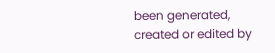been generated, created or edited by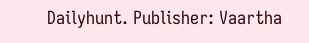Dailyhunt. Publisher: Vaartha